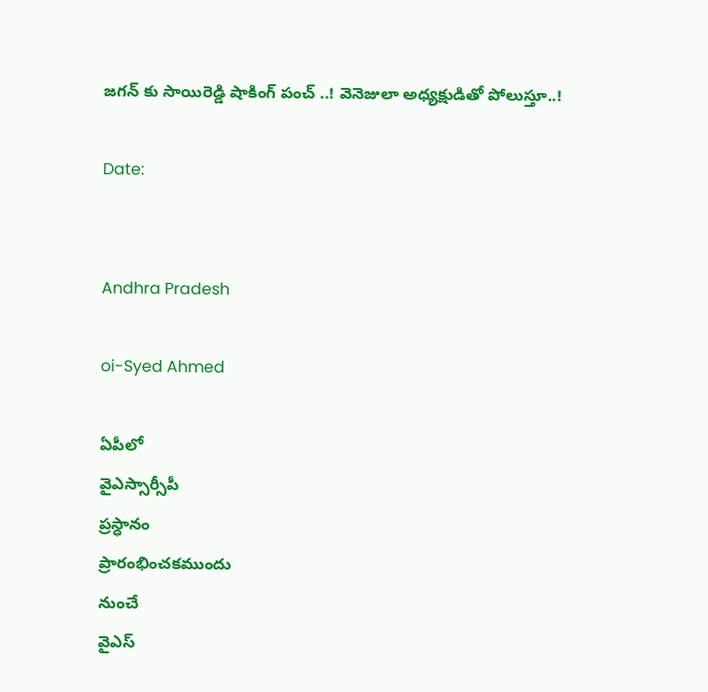జగన్ కు సాయిరెడ్డి షాకింగ్ పంచ్ ..! వెనెజులా అధ్యక్షుడితో పోలుస్తూ..!

Date:


Andhra Pradesh

oi-Syed Ahmed

ఏపీలో
వైఎస్సార్సీపీ
ప్రస్ధానం
ప్రారంభించకముందు
నుంచే
వైఎస్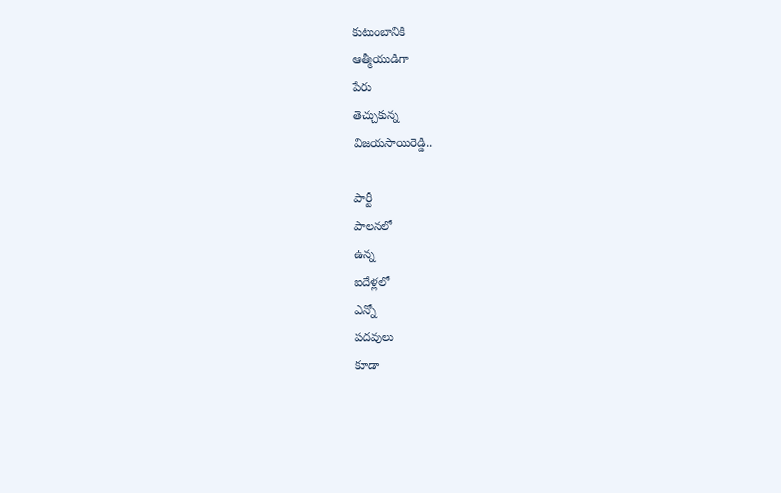కుటుంబానికి
ఆత్మీయుడిగా
పేరు
తెచ్చుకున్న
విజయసాయిరెడ్డి..

పార్టీ
పాలనలో
ఉన్న
ఐదేళ్లలో
ఎన్నో
పదవులు
కూడా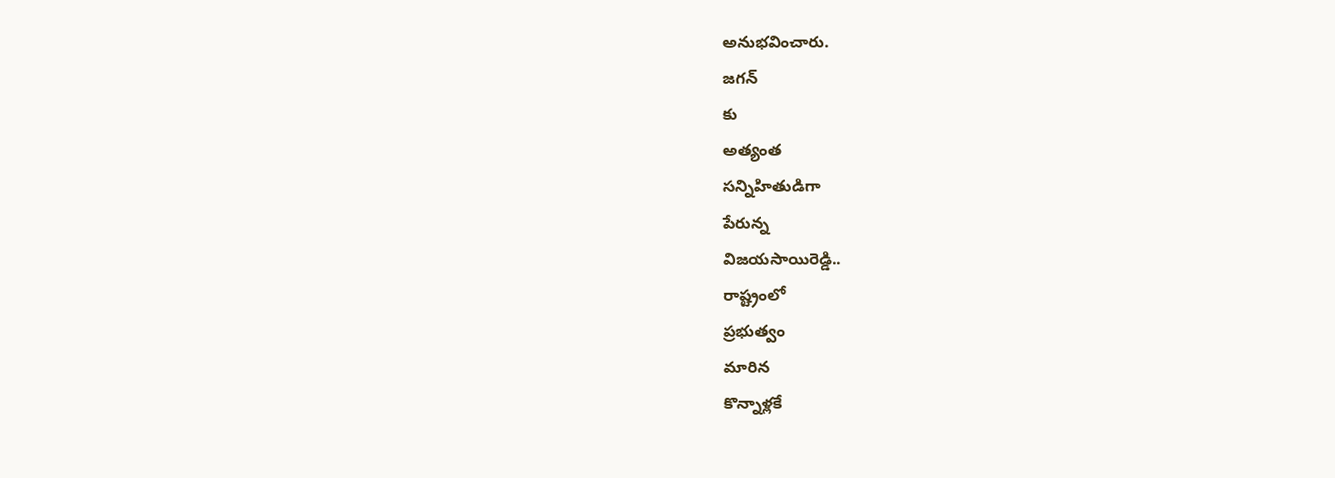అనుభవించారు.
జగన్
కు
అత్యంత
సన్నిహితుడిగా
పేరున్న
విజయసాయిరెడ్డి..
రాష్ట్రంలో
ప్రభుత్వం
మారిన
కొన్నాళ్లకే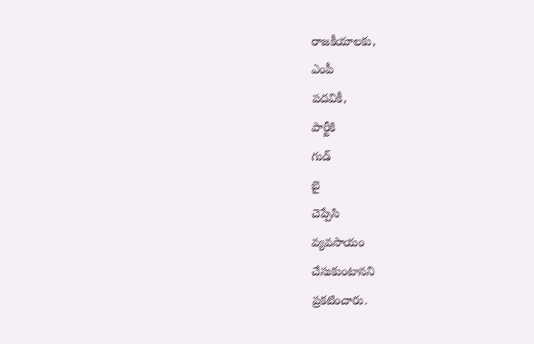రాజకీయాలకు,
ఎంపీ
పదవికీ,
పార్టీకి
గుడ్
బై
చెప్పేసి
వ్యవసాయం
చేసుకుంటానని
ప్రకటించారు.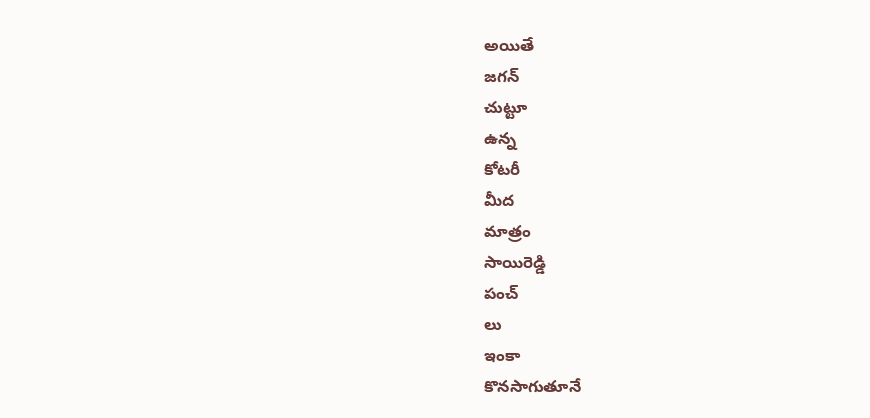అయితే
జగన్
చుట్టూ
ఉన్న
కోటరీ
మీద
మాత్రం
సాయిరెడ్డి
పంచ్
లు
ఇంకా
కొనసాగుతూనే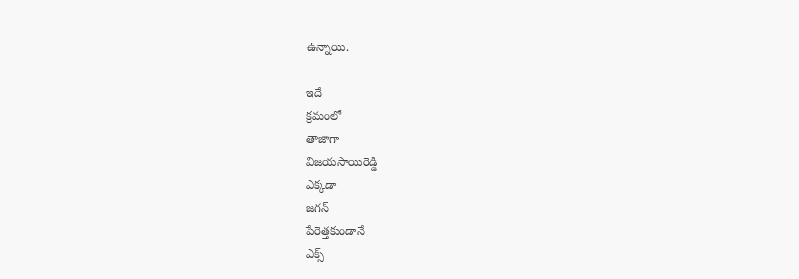ఉన్నాయి.

ఇదే
క్రమంలో
తాజాగా
విజయసాయిరెడ్డి
ఎక్కడా
జగన్
పేరెత్తకుండానే
ఎక్స్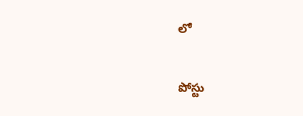లో

పోస్టు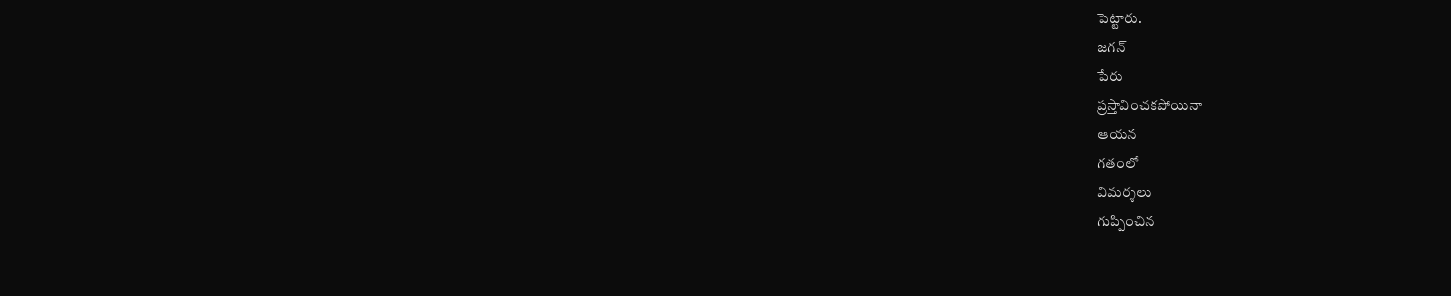పెట్టారు.
జగన్
పేరు
ప్రస్తావించకపోయినా
ఆయన
గతంలో
విమర్శలు
గుప్పించిన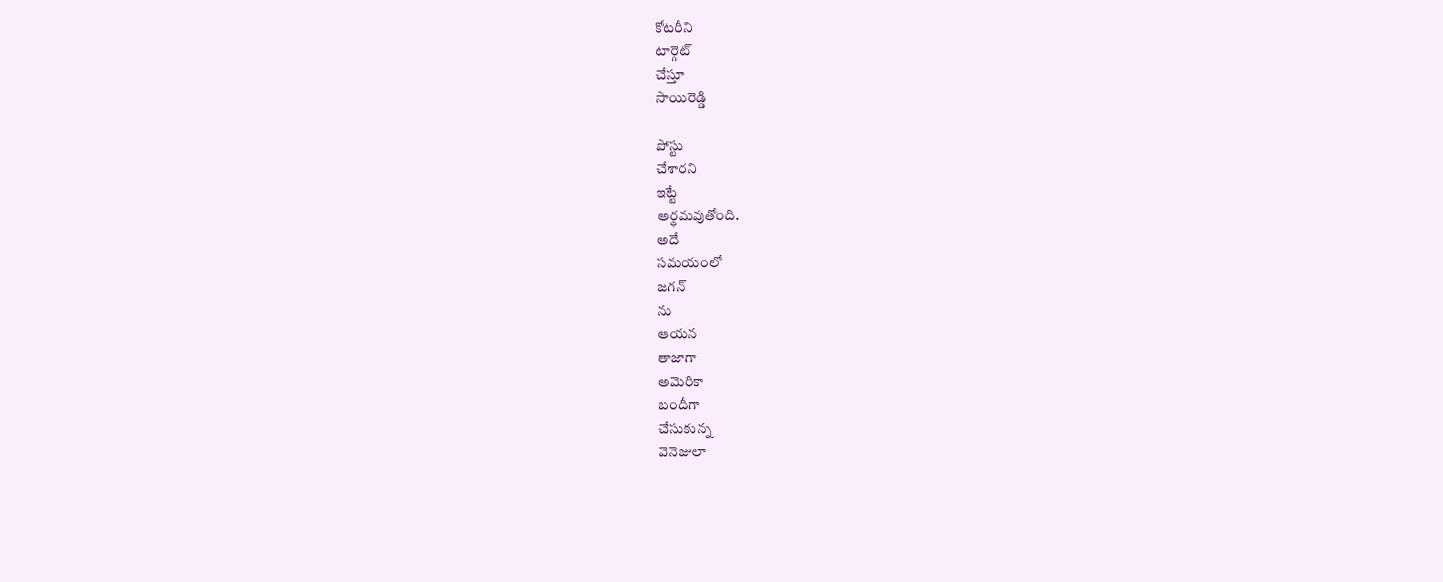కోటరీని
టార్గెట్
చేస్తూ
సాయిరెడ్డి

పోస్టు
చేశారని
ఇట్టే
అర్థమవుతోంది.
అదే
సమయంలో
జగన్
ను
ఆయన
తాజాగా
అమెరికా
బందీగా
చేసుకున్న
వెనెజులా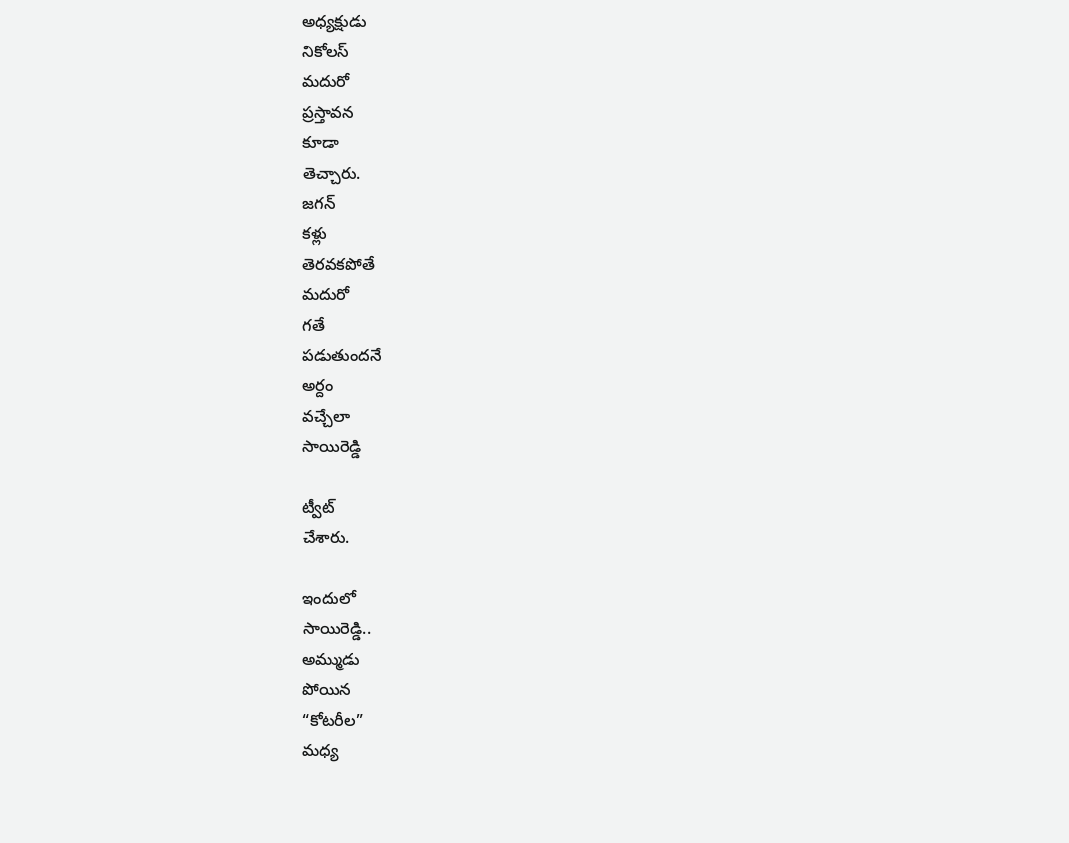అధ్యక్షుడు
నికోలస్
మదురో
ప్రస్తావన
కూడా
తెచ్చారు.
జగన్
కళ్లు
తెరవకపోతే
మదురో
గతే
పడుతుందనే
అర్దం
వచ్చేలా
సాయిరెడ్డి

ట్వీట్
చేశారు.

ఇందులో
సాయిరెడ్డి..
అమ్ముడు
పోయిన
“కోటరీల”
మధ్య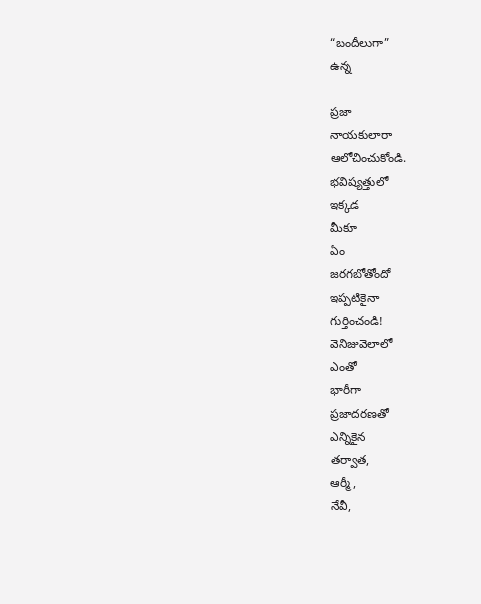“బందీలుగా”
ఉన్న

ప్రజా
నాయకులారా
ఆలోచించుకోండి.
భవిష్యత్తులో
ఇక్కడ
మీకూ
ఏం
జరగబోతోందో
ఇప్పటికైనా
గుర్తించండి!
వెనిజువెలాలో
ఎంతో
భారీగా
ప్రజాదరణతో
ఎన్నికైన
తర్వాత,
ఆర్మీ,
నేవీ,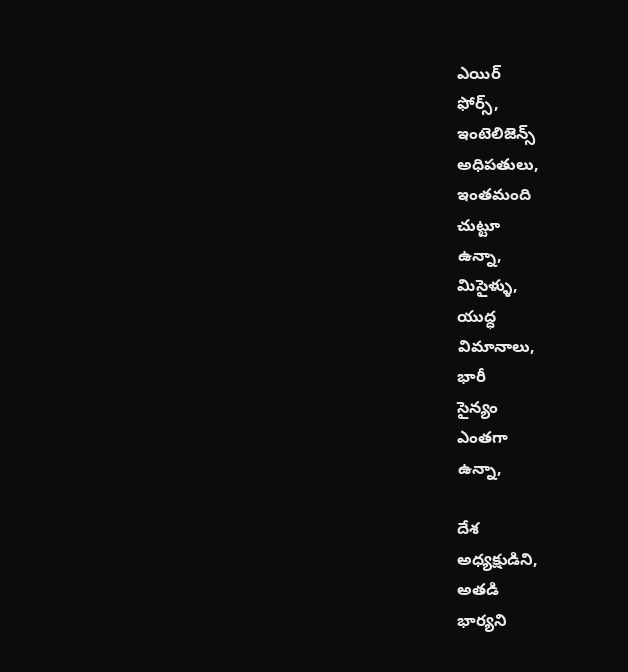ఎయిర్
ఫోర్స్,
ఇంటెలిజెన్స్
అధిపతులు,
ఇంతమంది
చుట్టూ
ఉన్నా,
మిసైళ్ళు,
యుద్ధ
విమానాలు,
భారీ
సైన్యం
ఎంతగా
ఉన్నా,

దేశ
అధ్యక్షుడిని,
అతడి
భార్యని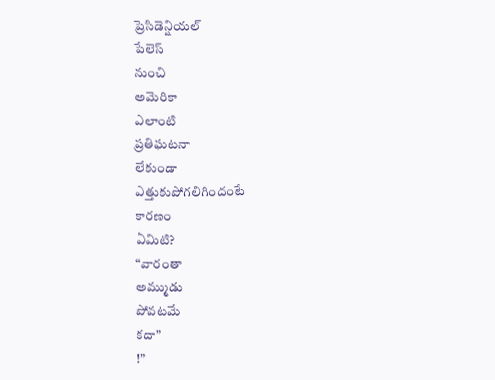ప్రెసిడెన్షియల్
పేలెస్
నుంచి
అమెరికా
ఎలాంటి
ప్రతిఘటనా
లేకుండా
ఎత్తుకుపోగలిగిందంటే
కారణం
ఏమిటి?
“వారంతా
అమ్ముడు
పోవటమే
కదా”
!”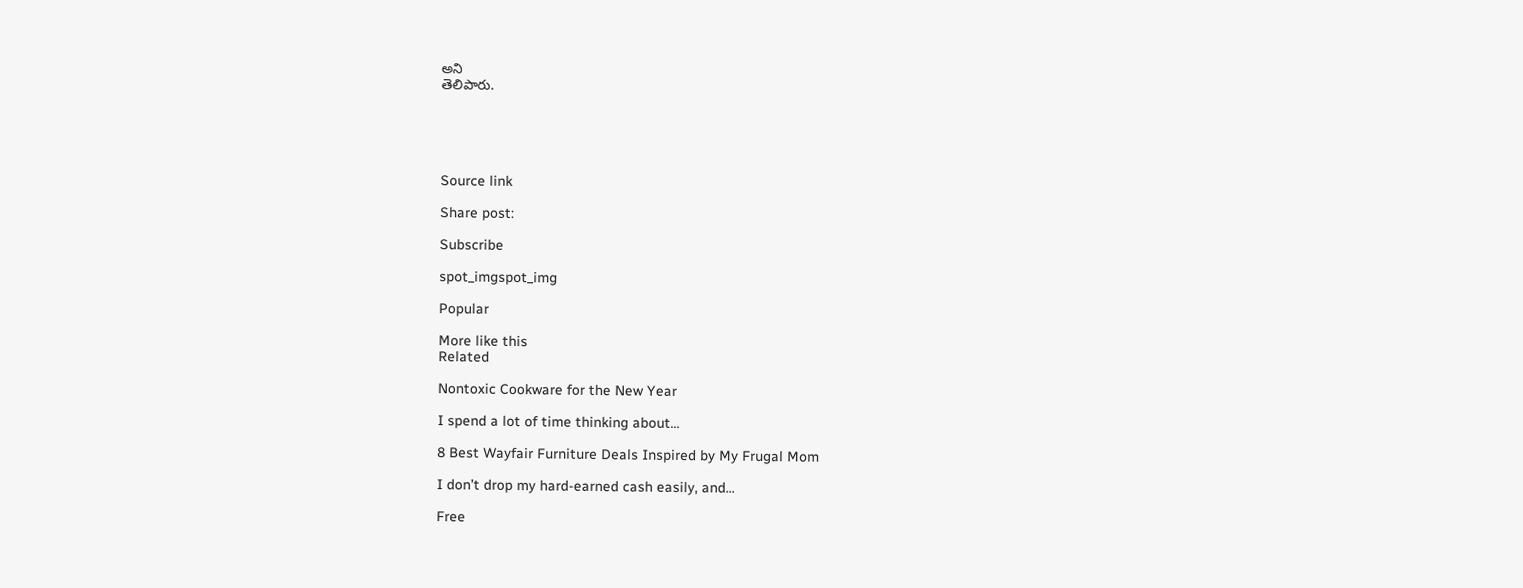అని
తెలిపారు.





Source link

Share post:

Subscribe

spot_imgspot_img

Popular

More like this
Related

Nontoxic Cookware for the New Year

I spend a lot of time thinking about...

8 Best Wayfair Furniture Deals Inspired by My Frugal Mom

I don’t drop my hard-earned cash easily, and...

Free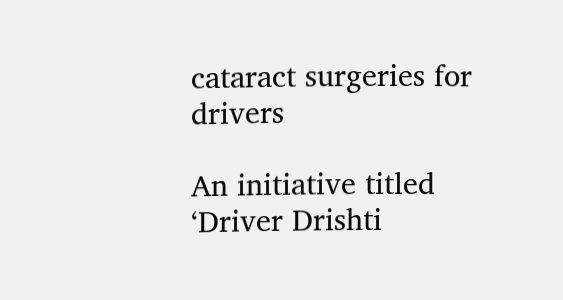cataract surgeries for drivers

An initiative titled ‘Driver Drishti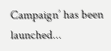Campaign’ has been launched...